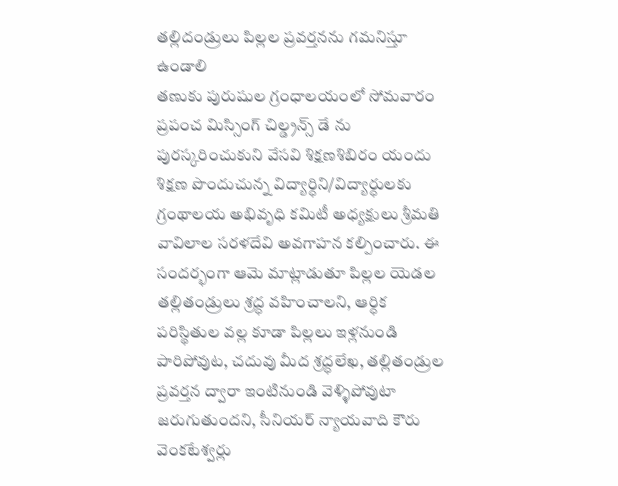తల్లిదండ్రులు పిల్లల ప్రవర్తనను గమనిస్తూ ఉండాలి
తణుకు పురుషుల గ్రంధాలయంలో సోమవారం ప్రపంచ మిస్సింగ్ చిల్డ్రన్స్ డే ను పురస్కరించుకుని వేసవి శిక్షణశిబిరం యందు శిక్షణ పొందుచున్న విద్యార్ధిని/విద్యార్ధులకు గ్రంథాలయ అభివృధి కమిటీ అధ్యక్షులు శ్రీమతి వావిలాల సరళదేవి అవగాహన కల్పించారు. ఈ సందర్భంగా ఆమె మాట్లాడుతూ పిల్లల యెడల తల్లితండ్రులు శ్రద్ధ వహించాలని, ఆర్ధిక పరిస్థితుల వల్ల కూడా పిల్లలు ఇళ్లనుండి పారిపోవుట, చదువు మీద శ్రద్ధలేఖ, తల్లితండ్రుల ప్రవర్తన ద్వారా ఇంటినుండి వెళ్ళిపోవుటా జరుగుతుందని, సీనియర్ న్యాయవాది కౌరు వెంకటేశ్వర్లు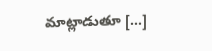మాట్లాడుతూ […]